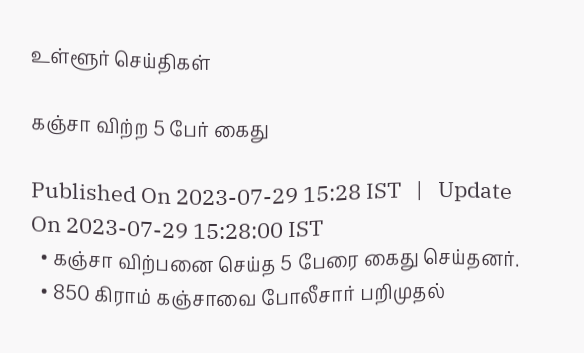உள்ளூர் செய்திகள்

கஞ்சா விற்ற 5 பேர் கைது

Published On 2023-07-29 15:28 IST   |   Update On 2023-07-29 15:28:00 IST
  • கஞ்சா விற்பனை செய்த 5 பேரை கைது செய்தனர்.
  • 850 கிராம் கஞ்சாவை போலீசார் பறிமுதல்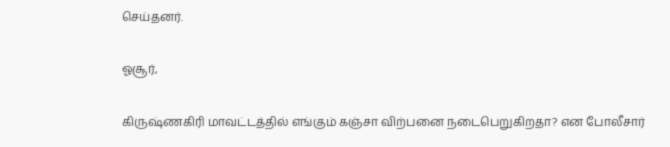செய்தனர்.

ஓசூர்,

கிருஷ்ணகிரி மாவட்டத்தில் எங்கும் கஞ்சா விற்பனை நடைபெறுகிறதா? என போலீசார்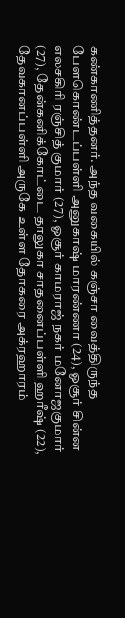கண்காணித்தனர். அந்த வகையில் கஞ்சா வைத்திருந்த பேளகொண்டப்பள்ளி அனுகாஷ் மாரண்ணா (24), ஓசூர் சின்ன எலசகிரி ரஞ்சித் குமார் (27), ஓசூர் காமராஜ் நகர் மனோஜகுமார் (27), தேன்கனிக்கோட்டை தாலுகா சாதனைப்பள்ளி ஹரீஷ் (22), தேவகானப்பள்ளி அருகே உள்ள தோகரை அக்ரஹாரம்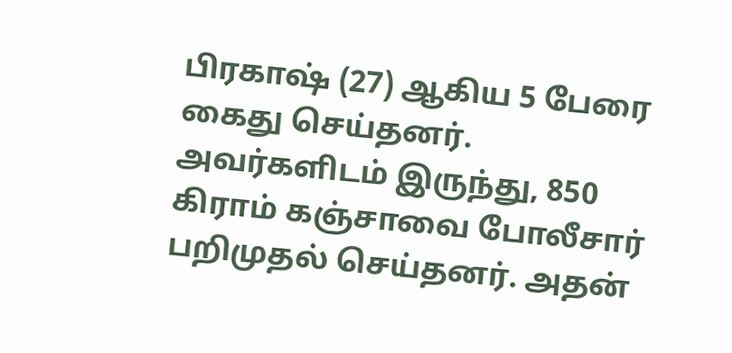பிரகாஷ் (27) ஆகிய 5 பேரை கைது செய்தனர். அவர்களிடம் இருந்து, 850 கிராம் கஞ்சாவை போலீசார் பறிமுதல் செய்தனர். அதன்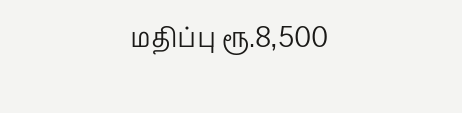மதிப்பு ரூ.8,500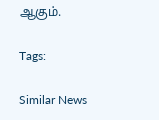ஆகும்.

Tags:

Similar News